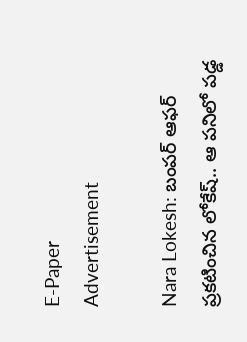E-Paper
Advertisement

Nara Lokesh: బంపర్ ఆఫర్ ప్రకటించిన లోకేష్.. ఆ పనిలో పడ్డ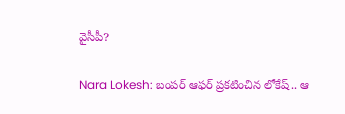వైసీపీ?

Nara Lokesh: బంపర్ ఆఫర్ ప్రకటించిన లోకేష్.. ఆ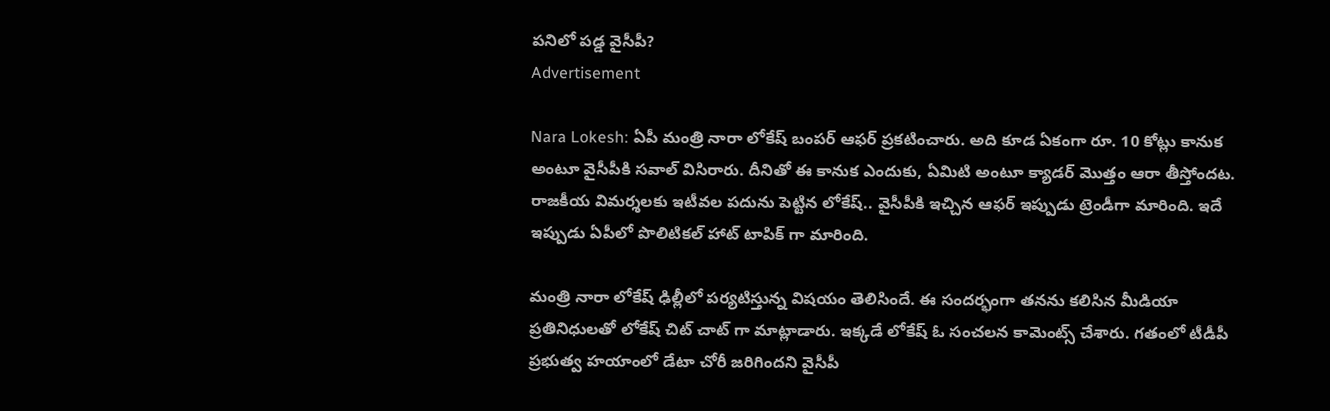పనిలో పడ్డ వైసీపీ?
Advertisement

Nara Lokesh: ఏపీ మంత్రి నారా లోకేష్ బంపర్ ఆఫర్ ప్రకటించారు. అది కూడ ఏకంగా రూ. 10 కోట్లు కానుక అంటూ వైసీపీకి సవాల్ విసిరారు. దీనితో ఈ కానుక ఎందుకు, ఏమిటి అంటూ క్యాడర్ మొత్తం ఆరా తీస్తోందట. రాజకీయ విమర్శలకు ఇటీవల పదును పెట్టిన లోకేష్.. వైసీపీకి ఇచ్చిన ఆఫర్ ఇప్పుడు ట్రెండీగా మారింది. ఇదే ఇప్పుడు ఏపీలో పొలిటికల్ హాట్ టాపిక్ గా మారింది.

మంత్రి నారా లోకేష్ ఢిల్లీలో పర్యటిస్తున్న విషయం తెలిసిందే. ఈ సందర్భంగా తనను కలిసిన మీడియా ప్రతినిధులతో లోకేష్ చిట్ చాట్ గా మాట్లాడారు. ఇక్కడే లోకేష్ ఓ సంచలన కామెంట్స్ చేశారు. గతంలో టీడీపీ ప్రభుత్వ హయాంలో డేటా చోరీ జరిగిందని వైసీపీ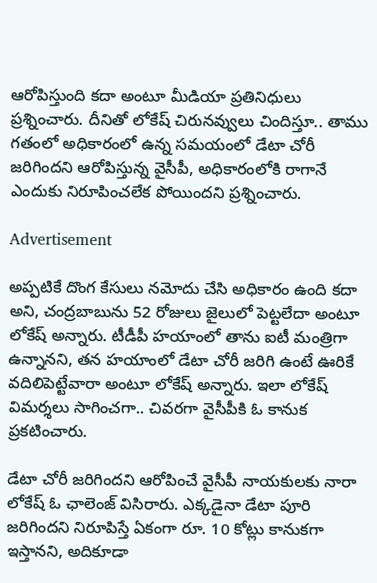ఆరోపిస్తుంది కదా అంటూ మీడియా ప్రతినిధులు ప్రశ్నించారు. దీనితో లోకేష్ చిరునవ్వులు చిందిస్తూ.. తాము గతంలో అధికారంలో ఉన్న సమయంలో డేటా చోరీ జరిగిందని ఆరోపిస్తున్న వైసీపీ, అధికారంలోకి రాగానే ఎందుకు నిరూపించలేక పోయిందని ప్రశ్నించారు.

Advertisement

అప్పటికే దొంగ కేసులు నమోదు చేసి అధికారం ఉంది కదా అని, చంద్రబాబును 52 రోజులు జైలులో పెట్టలేదా అంటూ లోకేష్ అన్నారు. టీడీపీ హయాంలో తాను ఐటీ మంత్రిగా ఉన్నానని, తన హయాంలో డేటా చోరీ జరిగి ఉంటే ఊరికే వదిలిపెట్టేవారా అంటూ లోకేష్ అన్నారు. ఇలా లోకేష్ విమర్శలు సాగించగా.. చివరగా వైసీపీకి ఓ కానుక ప్రకటించారు.

డేటా చోరీ జరిగిందని ఆరోపించే వైసీపీ నాయకులకు నారా లోకేష్ ఓ ఛాలెంజ్ విసిరారు. ఎక్కడైనా డేటా పూరి జరిగిందని నిరూపిస్తే ఏకంగా రూ. 10 కోట్లు కానుకగా ఇస్తానని, అదికూడా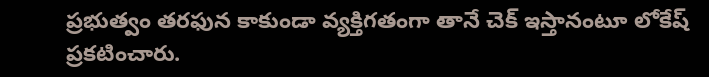ప్రభుత్వం తరఫున కాకుండా వ్యక్తిగతంగా తానే చెక్ ఇస్తానంటూ లోకేష్ ప్రకటించారు.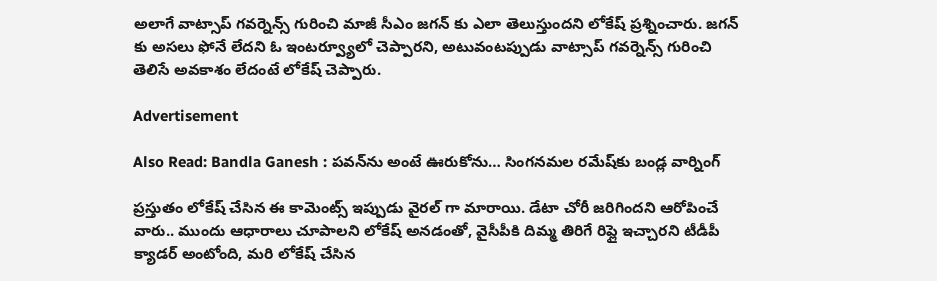అలాగే వాట్సాప్ గవర్నెన్స్ గురించి మాజీ సీఎం జగన్ కు ఎలా తెలుస్తుందని లోకేష్ ప్రశ్నించారు. జగన్ కు అసలు ఫోనే లేదని ఓ ఇంటర్వ్యూలో చెప్పారని, అటువంటప్పుడు వాట్సాప్ గవర్నెన్స్ గురించి తెలిసే అవకాశం లేదంటే లోకేష్ చెప్పారు.

Advertisement

Also Read: Bandla Ganesh : పవన్‌ను అంటే ఊరుకోను… సింగనమల రమేష్‌కు బండ్ల వార్నింగ్

ప్రస్తుతం లోకేష్ చేసిన ఈ కామెంట్స్ ఇప్పుడు వైరల్ గా మారాయి. డేటా చోరీ జరిగిందని ఆరోపించే వారు.. ముందు ఆధారాలు చూపాలని లోకేష్ అనడంతో, వైసీపీకి దిమ్మ తిరిగే రిప్లై ఇచ్చారని టీడీపీ క్యాడర్ అంటోంది, మరి లోకేష్ చేసిన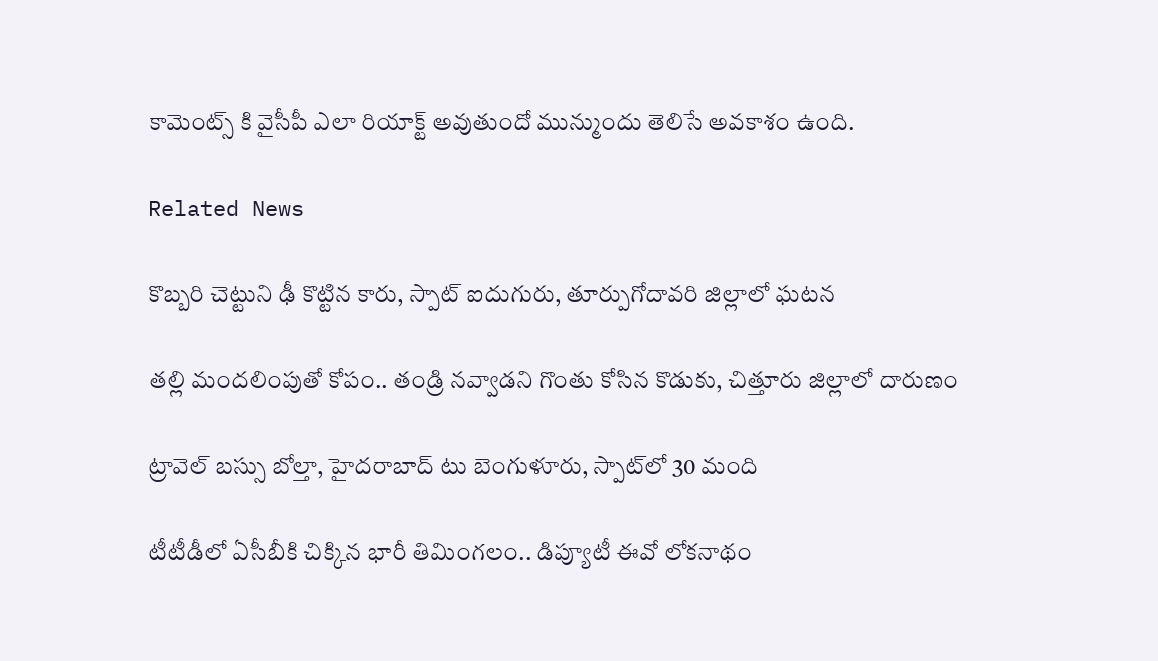కామెంట్స్ కి వైసీపీ ఎలా రియాక్ట్ అవుతుందో మున్ముందు తెలిసే అవకాశం ఉంది.

Related News

కొబ్బరి చెట్టుని ఢీ కొట్టిన కారు, స్పాట్ ఐదుగురు, తూర్పుగోదావరి జిల్లాలో ఘటన

తల్లి మందలింపుతో కోపం.. తండ్రి నవ్వాడని గొంతు కోసిన కొడుకు, చిత్తూరు జిల్లాలో దారుణం

ట్రావెల్ బస్సు బోల్తా, హైదరాబాద్ టు బెంగుళూరు, స్పాట్‌లో 30 మంది

టీటీడీలో ఏసీబీకి చిక్కిన భారీ తిమింగలం.. డిప్యూటీ ఈవో లోకనాథం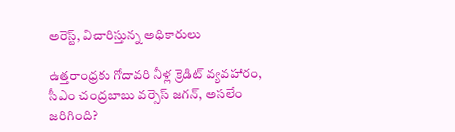అరెస్ట్, విచారిస్తున్న అధికారులు

ఉత్తరాంధ్రకు గోదావరి నీళ్ల క్రెడిట్ వ్యవహారం, సీఎం చంద్రబాబు వర్సెస్ జగన్, అసలేం జరిగింది?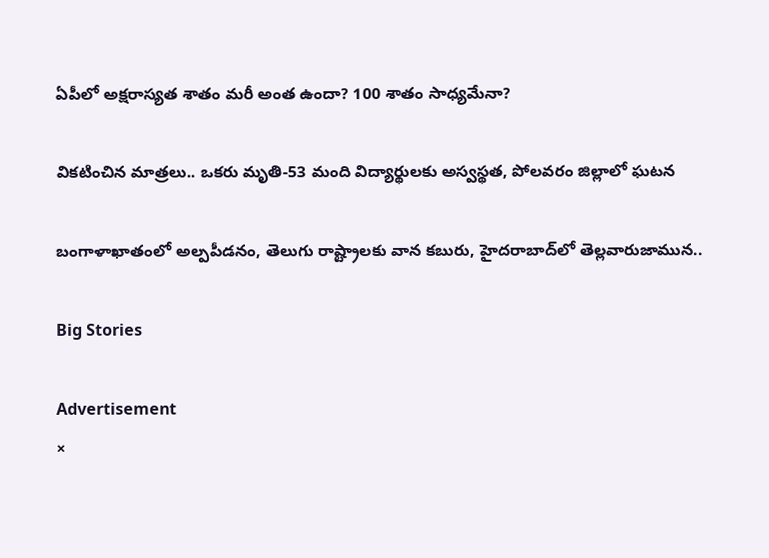ఏపీలో అక్షరాస్యత శాతం మరీ అంత ఉందా? 100 శాతం సాధ్యమేనా?

వికటించిన మాత్రలు.. ఒకరు మృతి-53 మంది విద్యార్థులకు అస్వస్థత, పోలవరం జిల్లాలో ఘటన

బంగాళాఖాతంలో అల్పపీడనం, తెలుగు రాష్ట్రాలకు వాన కబురు, హైదరాబాద్‌లో తెల్లవారుజామున..

Big Stories

Advertisement
×